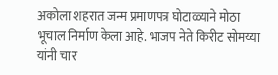अकोला शहरात जन्म प्रमाणपत्र घोटाळ्याने मोठा भूचाल निर्माण केला आहे. भाजप नेते किरीट सोमय्या यांनी चार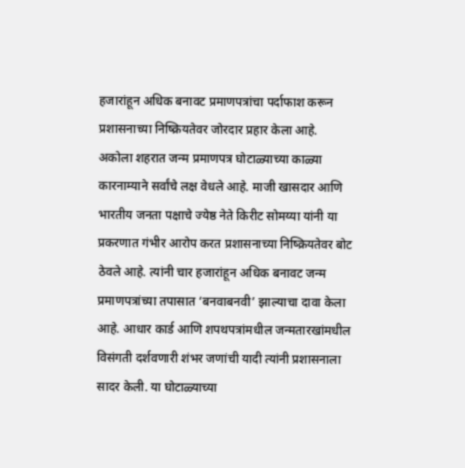हजारांहून अधिक बनावट प्रमाणपत्रांचा पर्दाफाश करून प्रशासनाच्या निष्क्रियतेवर जोरदार प्रहार केला आहे.
अकोला शहरात जन्म प्रमाणपत्र घोटाळ्याच्या काळ्या कारनाम्याने सर्वांचे लक्ष वेधले आहे. माजी खासदार आणि भारतीय जनता पक्षाचे ज्येष्ठ नेते किरीट सोमय्या यांनी या प्रकरणात गंभीर आरोप करत प्रशासनाच्या निष्क्रियतेवर बोट ठेवले आहे. त्यांनी चार हजारांहून अधिक बनावट जन्म प्रमाणपत्रांच्या तपासात ‘बनवाबनवी’ झाल्याचा दावा केला आहे. आधार कार्ड आणि शपथपत्रांमधील जन्मतारखांमधील विसंगती दर्शवणारी शंभर जणांची यादी त्यांनी प्रशासनाला सादर केली. या घोटाळ्याच्या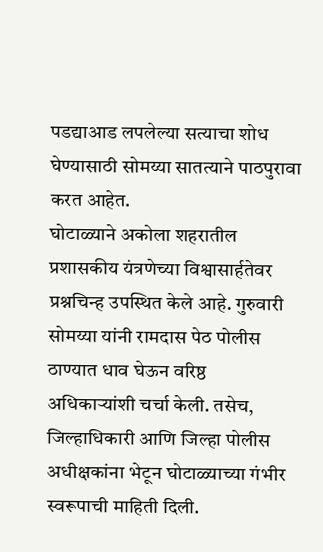पडद्याआड लपलेल्या सत्याचा शोध घेण्यासाठी सोमय्या सातत्याने पाठपुरावा करत आहेत.
घोटाळ्याने अकोला शहरातील प्रशासकीय यंत्रणेच्या विश्वासार्हतेवर प्रश्नचिन्ह उपस्थित केले आहे. गुरुवारी सोमय्या यांनी रामदास पेठ पोलीस ठाण्यात धाव घेऊन वरिष्ठ अधिकाऱ्यांशी चर्चा केली. तसेच, जिल्हाधिकारी आणि जिल्हा पोलीस अधीक्षकांना भेटून घोटाळ्याच्या गंभीर स्वरूपाची माहिती दिली.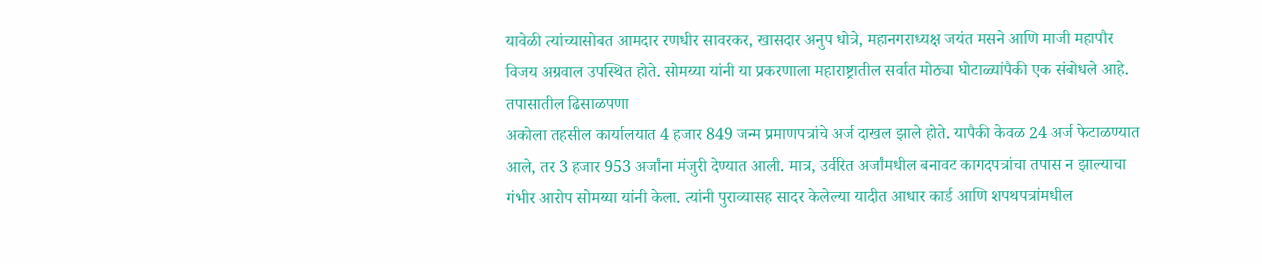यावेळी त्यांच्यासोबत आमदार रणधीर सावरकर, खासदार अनुप धोत्रे, महानगराध्यक्ष जयंत मसने आणि माजी महापौर विजय अग्रवाल उपस्थित होते. सोमय्या यांनी या प्रकरणाला महाराष्ट्रातील सर्वात मोठ्या घोटाळ्यांपैकी एक संबोधले आहे.
तपासातील ढिसाळपणा
अकोला तहसील कार्यालयात 4 हजार 849 जन्म प्रमाणपत्रांचे अर्ज दाखल झाले होते. यापैकी केवळ 24 अर्ज फेटाळण्यात आले, तर 3 हजार 953 अर्जांना मंजुरी देण्यात आली. मात्र, उर्वरित अर्जांमधील बनावट कागदपत्रांचा तपास न झाल्याचा गंभीर आरोप सोमय्या यांनी केला. त्यांनी पुराव्यासह सादर केलेल्या यादीत आधार कार्ड आणि शपथपत्रांमधील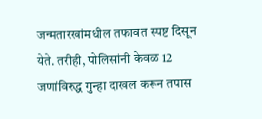जन्मतारखांमधील तफावत स्पष्ट दिसून येते. तरीही, पोलिसांनी केवळ 12 जणांविरुद्ध गुन्हा दाखल करून तपास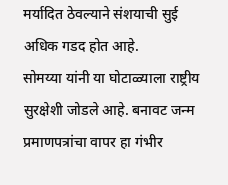मर्यादित ठेवल्याने संशयाची सुई अधिक गडद होत आहे.
सोमय्या यांनी या घोटाळ्याला राष्ट्रीय सुरक्षेशी जोडले आहे. बनावट जन्म प्रमाणपत्रांचा वापर हा गंभीर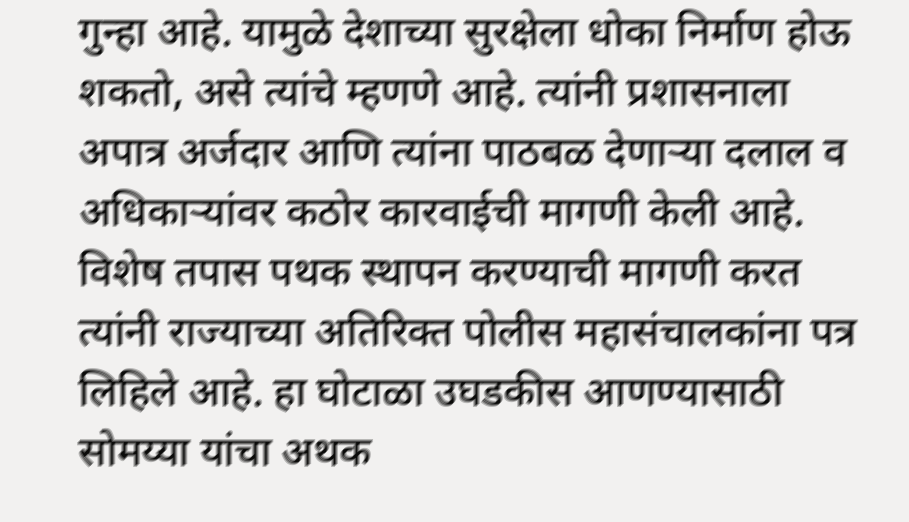गुन्हा आहे. यामुळे देशाच्या सुरक्षेला धोका निर्माण होऊ शकतो, असे त्यांचे म्हणणे आहे. त्यांनी प्रशासनाला अपात्र अर्जदार आणि त्यांना पाठबळ देणाऱ्या दलाल व अधिकाऱ्यांवर कठोर कारवाईची मागणी केली आहे. विशेष तपास पथक स्थापन करण्याची मागणी करत त्यांनी राज्याच्या अतिरिक्त पोलीस महासंचालकांना पत्र लिहिले आहे. हा घोटाळा उघडकीस आणण्यासाठी सोमय्या यांचा अथक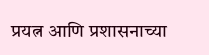प्रयत्न आणि प्रशासनाच्या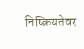निष्क्रियतेवर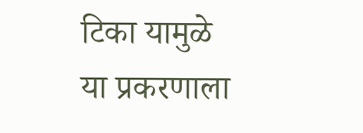टिका यामुळे या प्रकरणाला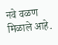नवे वळण मिळाले आहे.